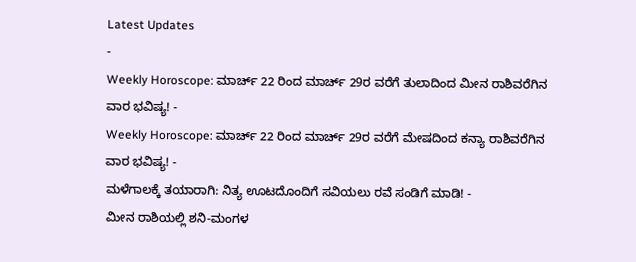Latest Updates
-
Weekly Horoscope: ಮಾರ್ಚ್ 22 ರಿಂದ ಮಾರ್ಚ್ 29ರ ವರೆಗೆ ತುಲಾದಿಂದ ಮೀನ ರಾಶಿವರೆಗಿನ ವಾರ ಭವಿಷ್ಯ! -
Weekly Horoscope: ಮಾರ್ಚ್ 22 ರಿಂದ ಮಾರ್ಚ್ 29ರ ವರೆಗೆ ಮೇಷದಿಂದ ಕನ್ಯಾ ರಾಶಿವರೆಗಿನ ವಾರ ಭವಿಷ್ಯ! -
ಮಳೆಗಾಲಕ್ಕೆ ತಯಾರಾಗಿ: ನಿತ್ಯ ಊಟದೊಂದಿಗೆ ಸವಿಯಲು ರವೆ ಸಂಡಿಗೆ ಮಾಡಿ! -
ಮೀನ ರಾಶಿಯಲ್ಲಿ ಶನಿ-ಮಂಗಳ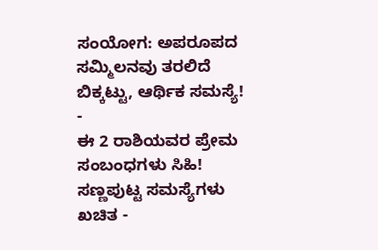ಸಂಯೋಗ: ಅಪರೂಪದ ಸಮ್ಮಿಲನವು ತರಲಿದೆ ಬಿಕ್ಕಟ್ಟು, ಆರ್ಥಿಕ ಸಮಸ್ಯೆ! -
ಈ 2 ರಾಶಿಯವರ ಪ್ರೇಮ ಸಂಬಂಧಗಳು ಸಿಹಿ! ಸಣ್ಣಪುಟ್ಟ ಸಮಸ್ಯೆಗಳು ಖಚಿತ -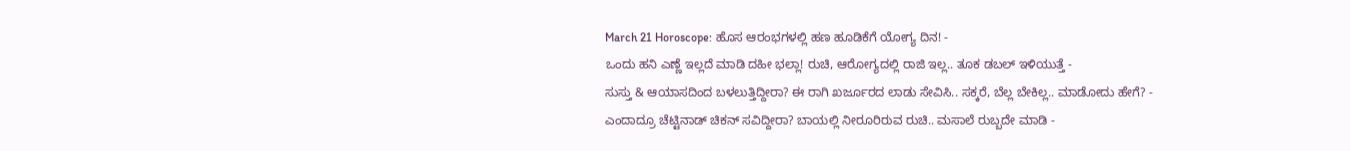March 21 Horoscope: ಹೊಸ ಆರಂಭಗಳಲ್ಲಿ ಹಣ ಹೂಡಿಕೆಗೆ ಯೋಗ್ಯ ದಿನ! -
ಒಂದು ಹನಿ ಎಣ್ಣೆ ಇಲ್ಲದೆ ಮಾಡಿ ದಹೀ ಭಲ್ಲಾ! ರುಚಿ, ಆರೋಗ್ಯದಲ್ಲಿ ರಾಜಿ ಇಲ್ಲ.. ತೂಕ ಡಬಲ್ ಇಳಿಯುತ್ತೆ -
ಸುಸ್ತು & ಆಯಾಸದಿಂದ ಬಳಲುತ್ತಿದ್ದೀರಾ? ಈ ರಾಗಿ ಖರ್ಜೂರದ ಲಾಡು ಸೇವಿಸಿ.. ಸಕ್ಕರೆ, ಬೆಲ್ಲ ಬೇಕಿಲ್ಲ.. ಮಾಡೋದು ಹೇಗೆ? -
ಎಂದಾದ್ರೂ ಚೆಟ್ಟಿನಾಡ್ ಚಿಕನ್ ಸವಿದ್ದೀರಾ? ಬಾಯಲ್ಲಿ ನೀರೂರಿರುವ ರುಚಿ.. ಮಸಾಲೆ ರುಬ್ಬದೇ ಮಾಡಿ -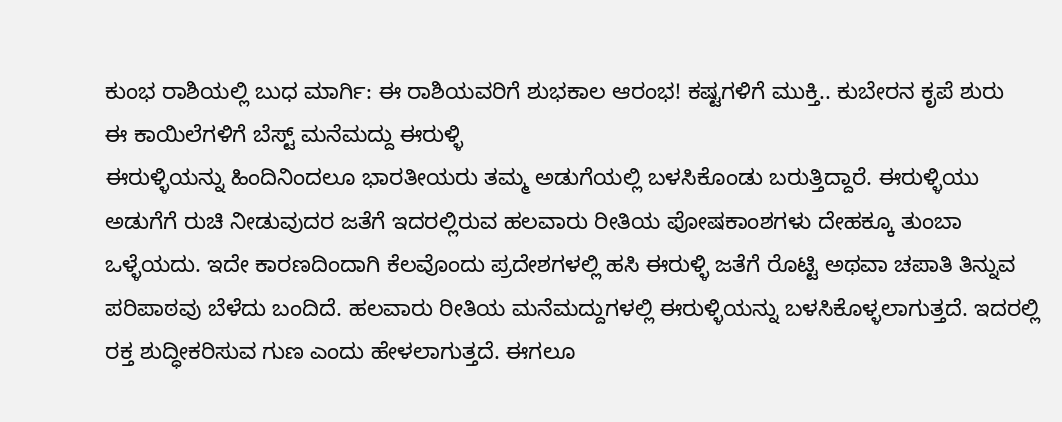ಕುಂಭ ರಾಶಿಯಲ್ಲಿ ಬುಧ ಮಾರ್ಗಿ: ಈ ರಾಶಿಯವರಿಗೆ ಶುಭಕಾಲ ಆರಂಭ! ಕಷ್ಟಗಳಿಗೆ ಮುಕ್ತಿ.. ಕುಬೇರನ ಕೃಪೆ ಶುರು
ಈ ಕಾಯಿಲೆಗಳಿಗೆ ಬೆಸ್ಟ್ ಮನೆಮದ್ದು ಈರುಳ್ಳಿ
ಈರುಳ್ಳಿಯನ್ನು ಹಿಂದಿನಿಂದಲೂ ಭಾರತೀಯರು ತಮ್ಮ ಅಡುಗೆಯಲ್ಲಿ ಬಳಸಿಕೊಂಡು ಬರುತ್ತಿದ್ದಾರೆ. ಈರುಳ್ಳಿಯು ಅಡುಗೆಗೆ ರುಚಿ ನೀಡುವುದರ ಜತೆಗೆ ಇದರಲ್ಲಿರುವ ಹಲವಾರು ರೀತಿಯ ಪೋಷಕಾಂಶಗಳು ದೇಹಕ್ಕೂ ತುಂಬಾ ಒಳ್ಳೆಯದು. ಇದೇ ಕಾರಣದಿಂದಾಗಿ ಕೆಲವೊಂದು ಪ್ರದೇಶಗಳಲ್ಲಿ ಹಸಿ ಈರುಳ್ಳಿ ಜತೆಗೆ ರೊಟ್ಟಿ ಅಥವಾ ಚಪಾತಿ ತಿನ್ನುವ ಪರಿಪಾಠವು ಬೆಳೆದು ಬಂದಿದೆ. ಹಲವಾರು ರೀತಿಯ ಮನೆಮದ್ದುಗಳಲ್ಲಿ ಈರುಳ್ಳಿಯನ್ನು ಬಳಸಿಕೊಳ್ಳಲಾಗುತ್ತದೆ. ಇದರಲ್ಲಿ ರಕ್ತ ಶುದ್ಧೀಕರಿಸುವ ಗುಣ ಎಂದು ಹೇಳಲಾಗುತ್ತದೆ. ಈಗಲೂ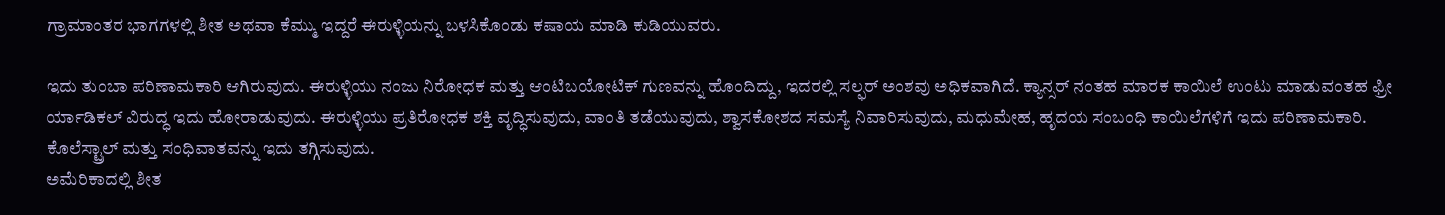ಗ್ರಾಮಾಂತರ ಭಾಗಗಳಲ್ಲಿ ಶೀತ ಅಥವಾ ಕೆಮ್ಮು ಇದ್ದರೆ ಈರುಳ್ಳಿಯನ್ನು ಬಳಸಿಕೊಂಡು ಕಷಾಯ ಮಾಡಿ ಕುಡಿಯುವರು.

ಇದು ತುಂಬಾ ಪರಿಣಾಮಕಾರಿ ಆಗಿರುವುದು. ಈರುಳ್ಳಿಯು ನಂಜು ನಿರೋಧಕ ಮತ್ತು ಆಂಟಿಬಯೋಟಿಕ್ ಗುಣವನ್ನು ಹೊಂದಿದ್ದು, ಇದರಲ್ಲಿ ಸಲ್ಫರ್ ಅಂಶವು ಅಧಿಕವಾಗಿದೆ. ಕ್ಯಾನ್ಸರ್ ನಂತಹ ಮಾರಕ ಕಾಯಿಲೆ ಉಂಟು ಮಾಡುವಂತಹ ಫ್ರೀ ರ್ಯಾಡಿಕಲ್ ವಿರುದ್ಧ ಇದು ಹೋರಾಡುವುದು. ಈರುಳ್ಳಿಯು ಪ್ರತಿರೋಧಕ ಶಕ್ತಿ ವೃದ್ಧಿಸುವುದು, ವಾಂತಿ ತಡೆಯುವುದು, ಶ್ವಾಸಕೋಶದ ಸಮಸ್ಯೆ ನಿವಾರಿಸುವುದು, ಮಧುಮೇಹ, ಹೃದಯ ಸಂಬಂಧಿ ಕಾಯಿಲೆಗಳಿಗೆ ಇದು ಪರಿಣಾಮಕಾರಿ. ಕೊಲೆಸ್ಟ್ರಾಲ್ ಮತ್ತು ಸಂಧಿವಾತವನ್ನು ಇದು ತಗ್ಗಿಸುವುದು.
ಅಮೆರಿಕಾದಲ್ಲಿ ಶೀತ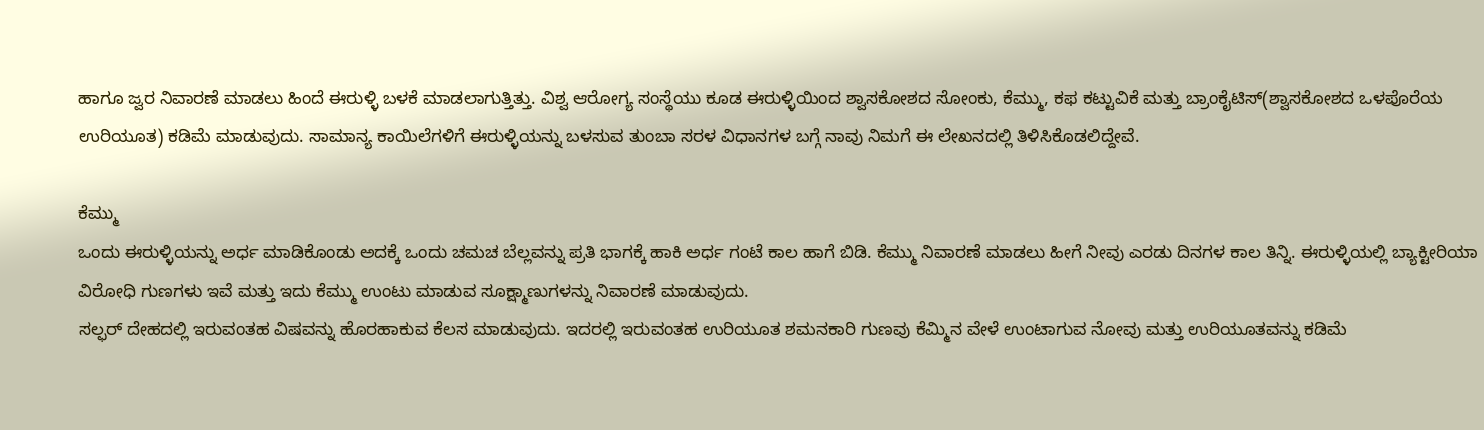ಹಾಗೂ ಜ್ವರ ನಿವಾರಣೆ ಮಾಡಲು ಹಿಂದೆ ಈರುಳ್ಳಿ ಬಳಕೆ ಮಾಡಲಾಗುತ್ತಿತ್ತು. ವಿಶ್ವ ಆರೋಗ್ಯ ಸಂಸ್ಥೆಯು ಕೂಡ ಈರುಳ್ಳಿಯಿಂದ ಶ್ವಾಸಕೋಶದ ಸೋಂಕು, ಕೆಮ್ಮು, ಕಫ ಕಟ್ಟುವಿಕೆ ಮತ್ತು ಬ್ರಾಂಕೈಟಿಸ್(ಶ್ವಾಸಕೋಶದ ಒಳಪೊರೆಯ ಉರಿಯೂತ) ಕಡಿಮೆ ಮಾಡುವುದು. ಸಾಮಾನ್ಯ ಕಾಯಿಲೆಗಳಿಗೆ ಈರುಳ್ಳಿಯನ್ನು ಬಳಸುವ ತುಂಬಾ ಸರಳ ವಿಧಾನಗಳ ಬಗ್ಗೆ ನಾವು ನಿಮಗೆ ಈ ಲೇಖನದಲ್ಲಿ ತಿಳಿಸಿಕೊಡಲಿದ್ದೇವೆ.

ಕೆಮ್ಮು
ಒಂದು ಈರುಳ್ಳಿಯನ್ನು ಅರ್ಧ ಮಾಡಿಕೊಂಡು ಅದಕ್ಕೆ ಒಂದು ಚಮಚ ಬೆಲ್ಲವನ್ನು ಪ್ರತಿ ಭಾಗಕ್ಕೆ ಹಾಕಿ ಅರ್ಧ ಗಂಟೆ ಕಾಲ ಹಾಗೆ ಬಿಡಿ. ಕೆಮ್ಮು ನಿವಾರಣೆ ಮಾಡಲು ಹೀಗೆ ನೀವು ಎರಡು ದಿನಗಳ ಕಾಲ ತಿನ್ನಿ. ಈರುಳ್ಳಿಯಲ್ಲಿ ಬ್ಯಾಕ್ಟೀರಿಯಾ ವಿರೋಧಿ ಗುಣಗಳು ಇವೆ ಮತ್ತು ಇದು ಕೆಮ್ಮು ಉಂಟು ಮಾಡುವ ಸೂಕ್ಷ್ಮಾಣುಗಳನ್ನು ನಿವಾರಣೆ ಮಾಡುವುದು.
ಸಲ್ಫರ್ ದೇಹದಲ್ಲಿ ಇರುವಂತಹ ವಿಷವನ್ನು ಹೊರಹಾಕುವ ಕೆಲಸ ಮಾಡುವುದು. ಇದರಲ್ಲಿ ಇರುವಂತಹ ಉರಿಯೂತ ಶಮನಕಾರಿ ಗುಣವು ಕೆಮ್ಮಿನ ವೇಳೆ ಉಂಟಾಗುವ ನೋವು ಮತ್ತು ಉರಿಯೂತವನ್ನು ಕಡಿಮೆ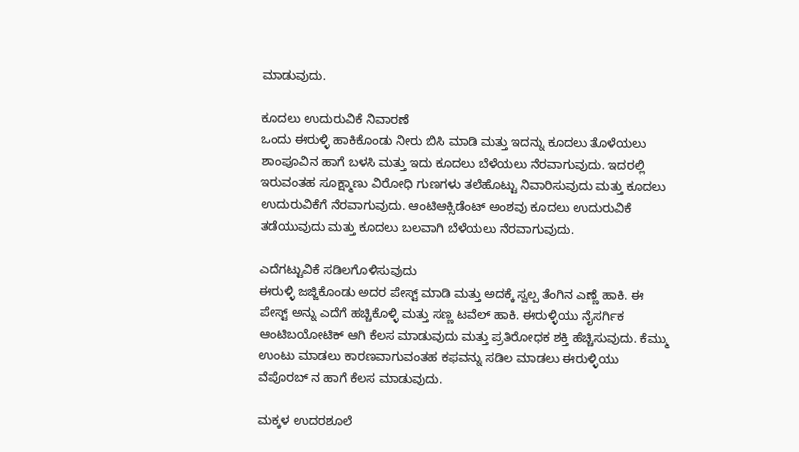ಮಾಡುವುದು.

ಕೂದಲು ಉದುರುವಿಕೆ ನಿವಾರಣೆ
ಒಂದು ಈರುಳ್ಳಿ ಹಾಕಿಕೊಂಡು ನೀರು ಬಿಸಿ ಮಾಡಿ ಮತ್ತು ಇದನ್ನು ಕೂದಲು ತೊಳೆಯಲು ಶಾಂಪೂವಿನ ಹಾಗೆ ಬಳಸಿ ಮತ್ತು ಇದು ಕೂದಲು ಬೆಳೆಯಲು ನೆರವಾಗುವುದು. ಇದರಲ್ಲಿ ಇರುವಂತಹ ಸೂಕ್ಷ್ಮಾಣು ವಿರೋಧಿ ಗುಣಗಳು ತಲೆಹೊಟ್ಟು ನಿವಾರಿಸುವುದು ಮತ್ತು ಕೂದಲು ಉದುರುವಿಕೆಗೆ ನೆರವಾಗುವುದು. ಆಂಟಿಆಕ್ಸಿಡೆಂಟ್ ಅಂಶವು ಕೂದಲು ಉದುರುವಿಕೆ ತಡೆಯುವುದು ಮತ್ತು ಕೂದಲು ಬಲವಾಗಿ ಬೆಳೆಯಲು ನೆರವಾಗುವುದು.

ಎದೆಗಟ್ಟುವಿಕೆ ಸಡಿಲಗೊಳಿಸುವುದು
ಈರುಳ್ಳಿ ಜಜ್ಜಿಕೊಂಡು ಅದರ ಪೇಸ್ಟ್ ಮಾಡಿ ಮತ್ತು ಅದಕ್ಕೆ ಸ್ವಲ್ಪ ತೆಂಗಿನ ಎಣ್ಣೆ ಹಾಕಿ. ಈ ಪೇಸ್ಟ್ ಅನ್ನು ಎದೆಗೆ ಹಚ್ಚಿಕೊಳ್ಳಿ ಮತ್ತು ಸಣ್ಣ ಟವೆಲ್ ಹಾಕಿ. ಈರುಳ್ಳಿಯು ನೈಸರ್ಗಿಕ ಆಂಟಿಬಯೋಟಿಕ್ ಆಗಿ ಕೆಲಸ ಮಾಡುವುದು ಮತ್ತು ಪ್ರತಿರೋಧಕ ಶಕ್ತಿ ಹೆಚ್ಚಿಸುವುದು. ಕೆಮ್ಮು ಉಂಟು ಮಾಡಲು ಕಾರಣವಾಗುವಂತಹ ಕಫವನ್ನು ಸಡಿಲ ಮಾಡಲು ಈರುಳ್ಳಿಯು ವೆಪೊರಬ್ ನ ಹಾಗೆ ಕೆಲಸ ಮಾಡುವುದು.

ಮಕ್ಕಳ ಉದರಶೂಲೆ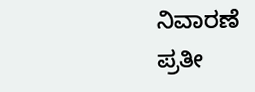ನಿವಾರಣೆ
ಪ್ರತೀ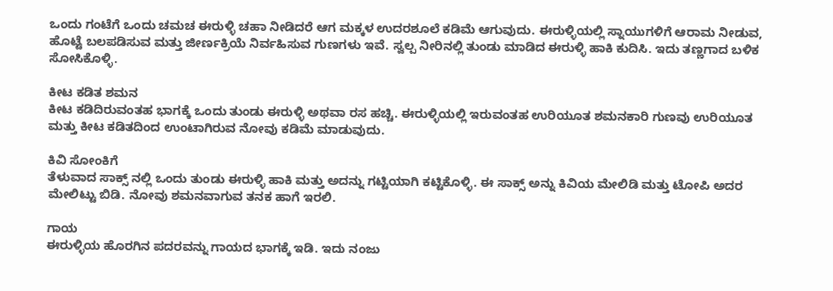ಒಂದು ಗಂಟೆಗೆ ಒಂದು ಚಮಚ ಈರುಳ್ಳಿ ಚಹಾ ನೀಡಿದರೆ ಆಗ ಮಕ್ಕಳ ಉದರಶೂಲೆ ಕಡಿಮೆ ಆಗುವುದು. ಈರುಳ್ಳಿಯಲ್ಲಿ ಸ್ನಾಯುಗಳಿಗೆ ಆರಾಮ ನೀಡುವ, ಹೊಟ್ಟೆ ಬಲಪಡಿಸುವ ಮತ್ತು ಜೀರ್ಣಕ್ರಿಯೆ ನಿರ್ವಹಿಸುವ ಗುಣಗಳು ಇವೆ. ಸ್ವಲ್ಪ ನೀರಿನಲ್ಲಿ ತುಂಡು ಮಾಡಿದ ಈರುಳ್ಳಿ ಹಾಕಿ ಕುದಿಸಿ. ಇದು ತಣ್ಣಗಾದ ಬಳಿಕ ಸೋಸಿಕೊಳ್ಳಿ.

ಕೀಟ ಕಡಿತ ಶಮನ
ಕೀಟ ಕಡಿದಿರುವಂತಹ ಭಾಗಕ್ಕೆ ಒಂದು ತುಂಡು ಈರುಳ್ಳಿ ಅಥವಾ ರಸ ಹಚ್ಚಿ. ಈರುಳ್ಳಿಯಲ್ಲಿ ಇರುವಂತಹ ಉರಿಯೂತ ಶಮನಕಾರಿ ಗುಣವು ಉರಿಯೂತ ಮತ್ತು ಕೀಟ ಕಡಿತದಿಂದ ಉಂಟಾಗಿರುವ ನೋವು ಕಡಿಮೆ ಮಾಡುವುದು.

ಕಿವಿ ಸೋಂಕಿಗೆ
ತೆಳುವಾದ ಸಾಕ್ಸ್ ನಲ್ಲಿ ಒಂದು ತುಂಡು ಈರುಳ್ಳಿ ಹಾಕಿ ಮತ್ತು ಅದನ್ನು ಗಟ್ಟಿಯಾಗಿ ಕಟ್ಟಿಕೊಳ್ಳಿ. ಈ ಸಾಕ್ಸ್ ಅನ್ನು ಕಿವಿಯ ಮೇಲಿಡಿ ಮತ್ತು ಟೋಪಿ ಅದರ ಮೇಲಿಟ್ಟು ಬಿಡಿ. ನೋವು ಶಮನವಾಗುವ ತನಕ ಹಾಗೆ ಇರಲಿ.

ಗಾಯ
ಈರುಳ್ಳಿಯ ಹೊರಗಿನ ಪದರವನ್ನು ಗಾಯದ ಭಾಗಕ್ಕೆ ಇಡಿ. ಇದು ನಂಜು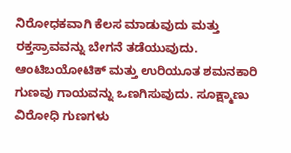ನಿರೋಧಕವಾಗಿ ಕೆಲಸ ಮಾಡುವುದು ಮತ್ತು ರಕ್ತಸ್ರಾವವನ್ನು ಬೇಗನೆ ತಡೆಯುವುದು. ಆಂಟಿಬಯೋಟಿಕ್ ಮತ್ತು ಉರಿಯೂತ ಶಮನಕಾರಿ ಗುಣವು ಗಾಯವನ್ನು ಒಣಗಿಸುವುದು. ಸೂಕ್ಷ್ಮಾಣು ವಿರೋಧಿ ಗುಣಗಳು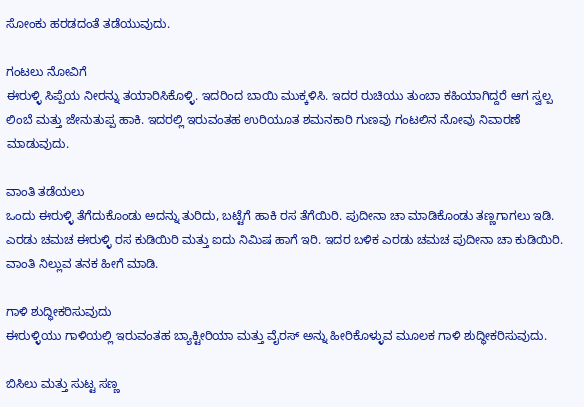ಸೋಂಕು ಹರಡದಂತೆ ತಡೆಯುವುದು.

ಗಂಟಲು ನೋವಿಗೆ
ಈರುಳ್ಳಿ ಸಿಪ್ಪೆಯ ನೀರನ್ನು ತಯಾರಿಸಿಕೊಳ್ಳಿ. ಇದರಿಂದ ಬಾಯಿ ಮುಕ್ಕಳಿಸಿ. ಇದರ ರುಚಿಯು ತುಂಬಾ ಕಹಿಯಾಗಿದ್ದರೆ ಆಗ ಸ್ವಲ್ಪ ಲಿಂಬೆ ಮತ್ತು ಜೇನುತುಪ್ಪ ಹಾಕಿ. ಇದರಲ್ಲಿ ಇರುವಂತಹ ಉರಿಯೂತ ಶಮನಕಾರಿ ಗುಣವು ಗಂಟಲಿನ ನೋವು ನಿವಾರಣೆ ಮಾಡುವುದು.

ವಾಂತಿ ತಡೆಯಲು
ಒಂದು ಈರುಳ್ಳಿ ತೆಗೆದುಕೊಂಡು ಅದನ್ನು ತುರಿದು, ಬಟ್ಟೆಗೆ ಹಾಕಿ ರಸ ತೆಗೆಯಿರಿ. ಪುದೀನಾ ಚಾ ಮಾಡಿಕೊಂಡು ತಣ್ಣಗಾಗಲು ಇಡಿ. ಎರಡು ಚಮಚ ಈರುಳ್ಳಿ ರಸ ಕುಡಿಯಿರಿ ಮತ್ತು ಐದು ನಿಮಿಷ ಹಾಗೆ ಇರಿ. ಇದರ ಬಳಿಕ ಎರಡು ಚಮಚ ಪುದೀನಾ ಚಾ ಕುಡಿಯಿರಿ. ವಾಂತಿ ನಿಲ್ಲುವ ತನಕ ಹೀಗೆ ಮಾಡಿ.

ಗಾಳಿ ಶುದ್ಧೀಕರಿಸುವುದು
ಈರುಳ್ಳಿಯು ಗಾಳಿಯಲ್ಲಿ ಇರುವಂತಹ ಬ್ಯಾಕ್ಟೀರಿಯಾ ಮತ್ತು ವೈರಸ್ ಅನ್ನು ಹೀರಿಕೊಳ್ಳುವ ಮೂಲಕ ಗಾಳಿ ಶುದ್ಧೀಕರಿಸುವುದು.

ಬಿಸಿಲು ಮತ್ತು ಸುಟ್ಟ ಸಣ್ಣ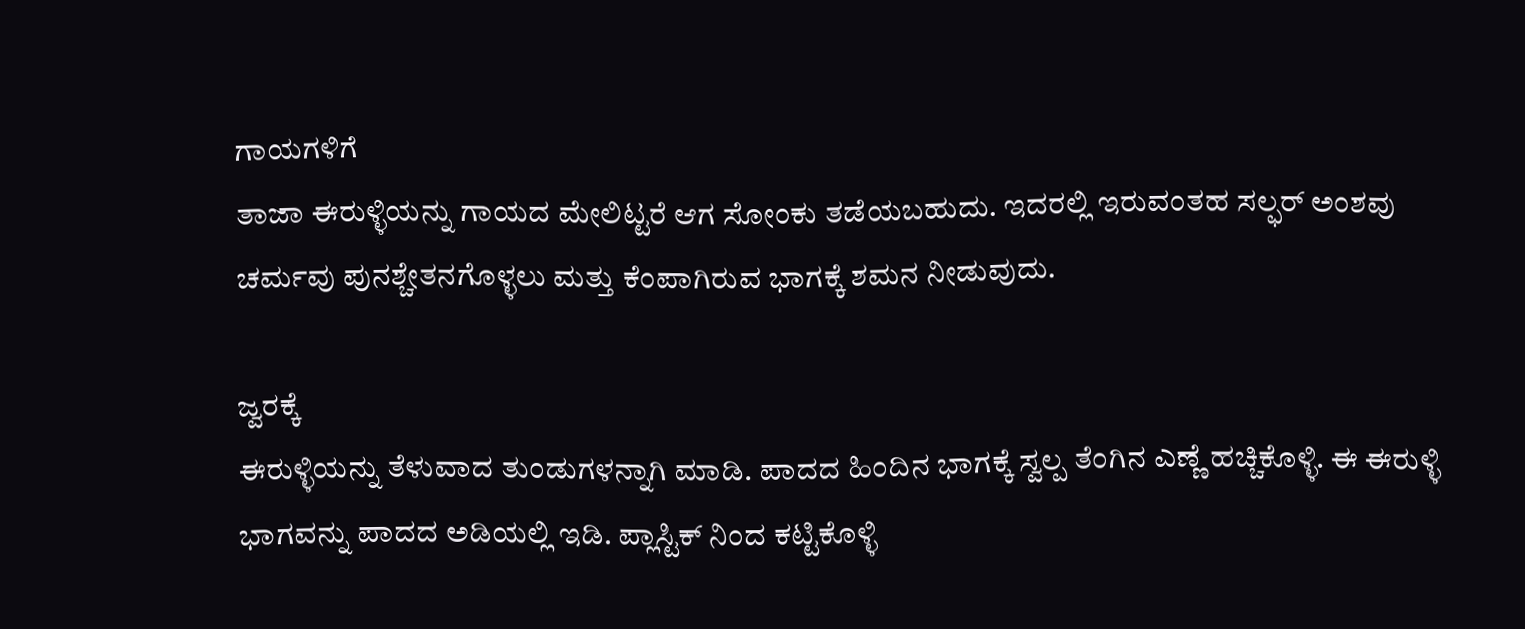ಗಾಯಗಳಿಗೆ
ತಾಜಾ ಈರುಳ್ಳಿಯನ್ನು ಗಾಯದ ಮೇಲಿಟ್ಟರೆ ಆಗ ಸೋಂಕು ತಡೆಯಬಹುದು. ಇದರಲ್ಲಿ ಇರುವಂತಹ ಸಲ್ಫರ್ ಅಂಶವು ಚರ್ಮವು ಪುನಶ್ಚೇತನಗೊಳ್ಳಲು ಮತ್ತು ಕೆಂಪಾಗಿರುವ ಭಾಗಕ್ಕೆ ಶಮನ ನೀಡುವುದು.

ಜ್ವರಕ್ಕೆ
ಈರುಳ್ಳಿಯನ್ನು ತೆಳುವಾದ ತುಂಡುಗಳನ್ನಾಗಿ ಮಾಡಿ. ಪಾದದ ಹಿಂದಿನ ಭಾಗಕ್ಕೆ ಸ್ವಲ್ಪ ತೆಂಗಿನ ಎಣ್ಣೆ ಹಚ್ಚಿಕೊಳ್ಳಿ. ಈ ಈರುಳ್ಳಿ ಭಾಗವನ್ನು ಪಾದದ ಅಡಿಯಲ್ಲಿ ಇಡಿ. ಪ್ಲಾಸ್ಟಿಕ್ ನಿಂದ ಕಟ್ಟಿಕೊಳ್ಳಿ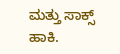ಮತ್ತು ಸಾಕ್ಸ್ ಹಾಕಿ.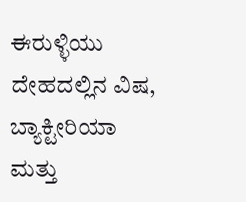ಈರುಳ್ಳಿಯು ದೇಹದಲ್ಲಿನ ವಿಷ, ಬ್ಯಾಕ್ಟೀರಿಯಾ ಮತ್ತು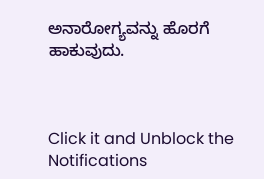ಅನಾರೋಗ್ಯವನ್ನು ಹೊರಗೆ ಹಾಕುವುದು.



Click it and Unblock the Notifications